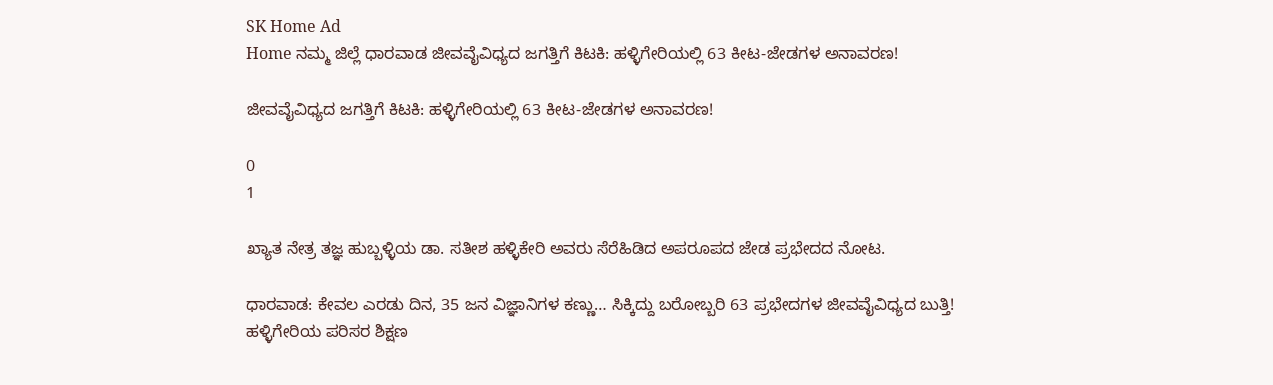SK Home Ad
Home ನಮ್ಮ ಜಿಲ್ಲೆ ಧಾರವಾಡ ಜೀವವೈವಿಧ್ಯದ ಜಗತ್ತಿಗೆ ಕಿಟಕಿ: ಹಳ್ಳಿಗೇರಿಯಲ್ಲಿ 63 ಕೀಟ-ಜೇಡಗಳ ಅನಾವರಣ!

ಜೀವವೈವಿಧ್ಯದ ಜಗತ್ತಿಗೆ ಕಿಟಕಿ: ಹಳ್ಳಿಗೇರಿಯಲ್ಲಿ 63 ಕೀಟ-ಜೇಡಗಳ ಅನಾವರಣ!

0
1

ಖ್ಯಾತ ನೇತ್ರ ತಜ್ಞ ಹುಬ್ಬಳ್ಳಿಯ ಡಾ. ಸತೀಶ ಹಳ್ಳಿಕೇರಿ ಅವರು ಸೆರೆಹಿಡಿದ ಅಪರೂಪದ ಜೇಡ ಪ್ರಭೇದದ ನೋಟ.

ಧಾರವಾಡ: ಕೇವಲ ಎರಡು ದಿನ, 35 ಜನ ವಿಜ್ಞಾನಿಗಳ ಕಣ್ಣು… ಸಿಕ್ಕಿದ್ದು ಬರೋಬ್ಬರಿ 63 ಪ್ರಭೇದಗಳ ಜೀವವೈವಿಧ್ಯದ ಬುತ್ತಿ!
ಹಳ್ಳಿಗೇರಿಯ ಪರಿಸರ ಶಿಕ್ಷಣ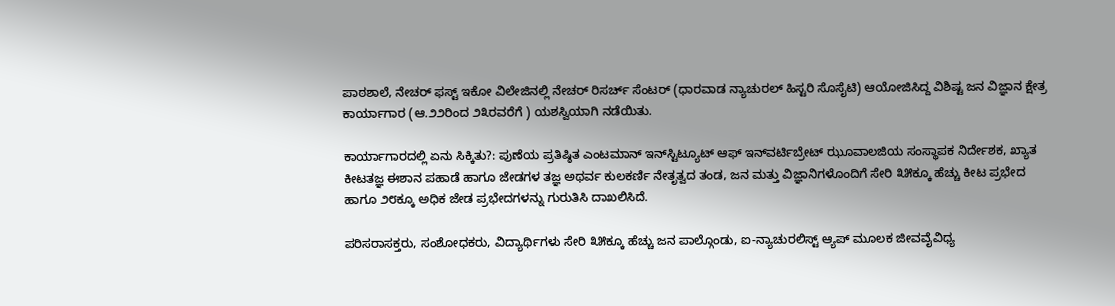ಪಾಠಶಾಲೆ, ನೇಚರ್ ಫಸ್ಟ್ ಇಕೋ ವಿಲೇಜಿನಲ್ಲಿ ನೇಚರ್ ರಿಸರ್ಚ್ ಸೆಂಟರ್ (ಧಾರವಾಡ ನ್ಯಾಚುರಲ್ ಹಿಸ್ಟರಿ ಸೊಸೈಟಿ) ಆಯೋಜಿಸಿದ್ದ ವಿಶಿಷ್ಟ ಜನ ವಿಜ್ಞಾನ ಕ್ಷೇತ್ರ ಕಾರ್ಯಾಗಾರ (ಆ.೨೨ರಿಂದ ೨೩ರವರೆಗೆ ) ಯಶಸ್ವಿಯಾಗಿ ನಡೆಯಿತು.

ಕಾರ್ಯಾಗಾರದಲ್ಲಿ ಏನು ಸಿಕ್ಕಿತು?: ಪುಣೆಯ ಪ್ರತಿಷ್ಠಿತ ಎಂಟಮಾನ್ ಇನ್‌ಸ್ಟಿಟ್ಯೂಟ್ ಆಫ್ ಇನ್‌ವರ್ಟಿಬ್ರೇಟ್ ಝೂವಾಲಜಿಯ ಸಂಸ್ಥಾಪಕ ನಿರ್ದೇಶಕ, ಖ್ಯಾತ ಕೀಟತಜ್ಞ ಈಶಾನ ಪಹಾಡೆ ಹಾಗೂ ಜೇಡಗಳ ತಜ್ಞ ಅಥರ್ವ ಕುಲಕರ್ಣಿ ನೇತೃತ್ವದ ತಂಡ, ಜನ ಮತ್ತು ವಿಜ್ಞಾನಿಗಳೊಂದಿಗೆ ಸೇರಿ ೩೫ಕ್ಕೂ ಹೆಚ್ಚು ಕೀಟ ಪ್ರಭೇದ ಹಾಗೂ ೨೮ಕ್ಕೂ ಅಧಿಕ ಜೇಡ ಪ್ರಭೇದಗಳನ್ನು ಗುರುತಿಸಿ ದಾಖಲಿಸಿದೆ.

ಪರಿಸರಾಸಕ್ತರು, ಸಂಶೋಧಕರು, ವಿದ್ಯಾರ್ಥಿಗಳು ಸೇರಿ ೩೫ಕ್ಕೂ ಹೆಚ್ಚು ಜನ ಪಾಲ್ಗೊಂಡು, ಐ-ನ್ಯಾಚುರಲಿಸ್ಟ್ ಆ್ಯಪ್ ಮೂಲಕ ಜೀವವೈವಿಧ್ಯ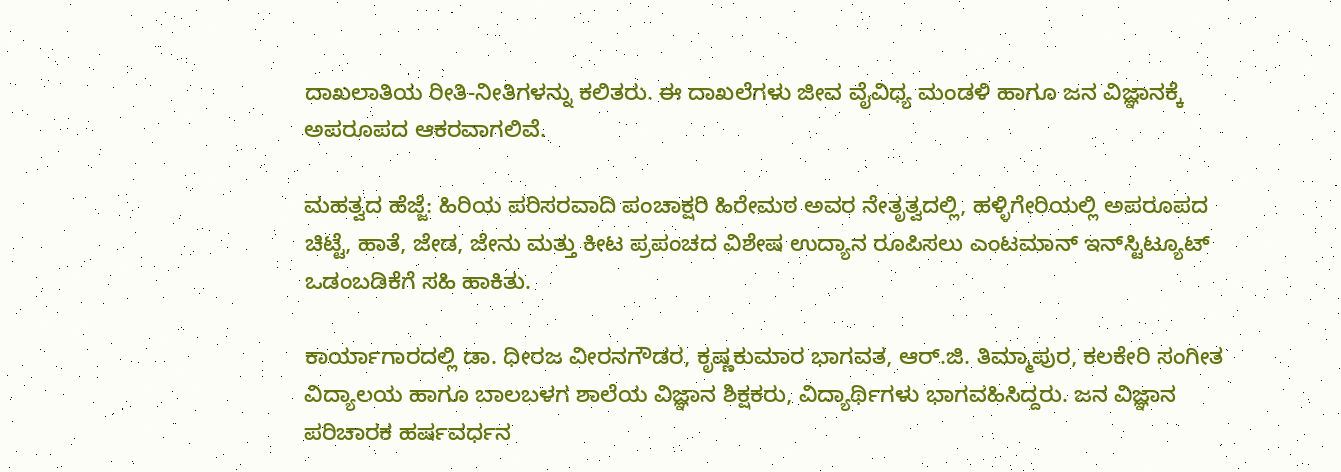ದಾಖಲಾತಿಯ ರೀತಿ-ನೀತಿಗಳನ್ನು ಕಲಿತರು. ಈ ದಾಖಲೆಗಳು ಜೀವ ವೈವಿಧ್ಯ ಮಂಡಳಿ ಹಾಗೂ ಜನ ವಿಜ್ಞಾನಕ್ಕೆ ಅಪರೂಪದ ಆಕರವಾಗಲಿವೆ.

ಮಹತ್ವದ ಹೆಜ್ಜೆ: ಹಿರಿಯ ಪರಿಸರವಾದಿ ಪಂಚಾಕ್ಷರಿ ಹಿರೇಮಠ ಅವರ ನೇತೃತ್ವದಲ್ಲಿ, ಹಳ್ಳಿಗೇರಿಯಲ್ಲಿ ಅಪರೂಪದ ಚಿಟ್ಟೆ, ಹಾತೆ, ಜೇಡ, ಜೇನು ಮತ್ತು ಕೀಟ ಪ್ರಪಂಚದ ವಿಶೇಷ ಉದ್ಯಾನ ರೂಪಿಸಲು ಎಂಟಮಾನ್ ಇನ್‌ಸ್ಟಿಟ್ಯೂಟ್ ಒಡಂಬಡಿಕೆಗೆ ಸಹಿ ಹಾಕಿತು.

ಕಾರ್ಯಾಗಾರದಲ್ಲಿ ಡಾ. ಧೀರಜ ವೀರನಗೌಡರ, ಕೃಷ್ಣಕುಮಾರ ಭಾಗವತ, ಆರ್.ಜಿ. ತಿಮ್ಮಾಪುರ, ಕಲಕೇರಿ ಸಂಗೀತ ವಿದ್ಯಾಲಯ ಹಾಗೂ ಬಾಲಬಳಗ ಶಾಲೆಯ ವಿಜ್ಞಾನ ಶಿಕ್ಷಕರು, ವಿದ್ಯಾರ್ಥಿಗಳು ಭಾಗವಹಿಸಿದ್ದರು. ಜನ ವಿಜ್ಞಾನ ಪರಿಚಾರಕ ಹರ್ಷವರ್ಧನ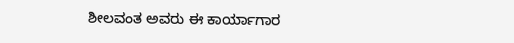ಶೀಲವಂತ ಅವರು ಈ ಕಾರ್ಯಾಗಾರ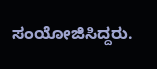ಸಂಯೋಜಿಸಿದ್ದರು.